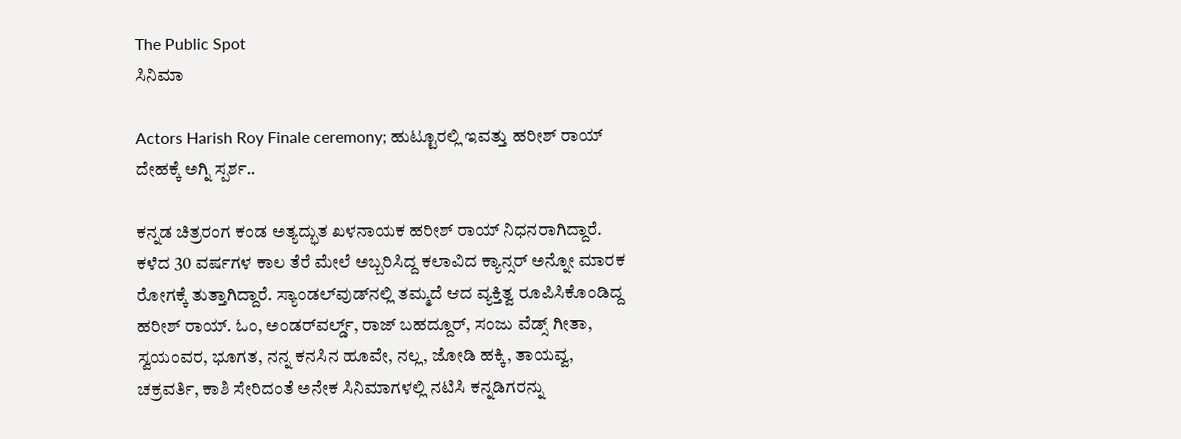The Public Spot
ಸಿನಿಮಾ

Actors Harish Roy Finale ceremony; ಹುಟ್ಟೂರಲ್ಲಿ ಇವತ್ತು ಹರೀಶ್ ರಾಯ್ ದೇಹಕ್ಕೆ ಅಗ್ನಿ ಸ್ಪರ್ಶ..

ಕನ್ನಡ ಚಿತ್ರರಂಗ ಕಂಡ ಅತ್ಯದ್ಭುತ ಖಳನಾಯಕ ಹರೀಶ್ ರಾಯ್ ನಿಧನರಾಗಿದ್ದಾರೆ. ಕಳೆದ 30 ವರ್ಷಗಳ ಕಾಲ ತೆರೆ ಮೇಲೆ ಅಬ್ಬರಿಸಿದ್ದ ಕಲಾವಿದ ಕ್ಯಾನ್ಸರ್ ಅನ್ನೋ ಮಾರಕ ರೋಗಕ್ಕೆ ತುತ್ತಾಗಿದ್ದಾರೆ. ಸ್ಯಾಂಡಲ್‌ವುಡ್‌ನಲ್ಲಿ ತಮ್ಮದೆ ಆದ ವ್ಯಕ್ತಿತ್ವ ರೂಪಿಸಿಕೊಂಡಿದ್ದ ಹರೀಶ್ ರಾಯ್. ಓಂ, ಅಂಡರ್‌ವರ್ಲ್ಡ್, ರಾಜ್ ಬಹದ್ದೂರ್, ಸಂಜು ವೆಡ್ಸ್ ಗೀತಾ, ಸ್ವಯಂವರ, ಭೂಗತ, ನನ್ನ ಕನಸಿನ ಹೂವೇ, ನಲ್ಲ, ಜೋಡಿ ಹಕ್ಕಿ, ತಾಯವ್ವ, ಚಕ್ರವರ್ತಿ, ಕಾಶಿ ಸೇರಿದಂತೆ ಅನೇಕ ಸಿನಿಮಾಗಳಲ್ಲಿ ನಟಿಸಿ ಕನ್ನಡಿಗರನ್ನು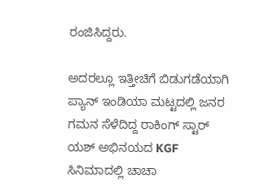ರಂಜಿಸಿದ್ದರು.

ಅದರಲ್ಲೂ ಇತ್ತೀಚಿಗೆ ಬಿಡುಗಡೆಯಾಗಿ ಪ್ಯಾನ್ ಇಂಡಿಯಾ ಮಟ್ಟದಲ್ಲಿ ಜನರ ಗಮನ ಸೆಳೆದಿದ್ದ ರಾಕಿಂಗ್ ಸ್ಟಾರ್ ಯಶ್ ಅಭಿನಯದ KGF ಸಿನಿಮಾದಲ್ಲಿ ಚಾಚಾ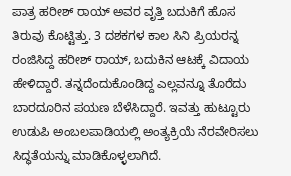ಪಾತ್ರ ಹರೀಶ್‌ ರಾಯ್‌‌‌‌‌‌‌‌‌‌‌ ಅವರ ವೃತ್ತಿ ಬದುಕಿಗೆ ಹೊಸ ತಿರುವು ಕೊಟ್ಟಿತ್ತು. 3 ದಶಕಗಳ ಕಾಲ ಸಿನಿ ಪ್ರಿಯರನ್ನ ರಂಜಿಸಿದ್ದ ಹರೀಶ್‌ ರಾಯ್‌‌‌‌‌, ಬದುಕಿನ ಆಟಕ್ಕೆ ವಿದಾಯ ಹೇಳಿದ್ದಾರೆ‌. ತನ್ನದೆಂದುಕೊಂಡಿದ್ದ ಎಲ್ಲವನ್ನೂ ತೊರೆದು ಬಾರದೂರಿನ ಪಯಣ ಬೆಳೆಸಿದ್ದಾರೆ. ಇವತ್ತು ಹುಟ್ಟೂರು ಉಡುಪಿ ಅಂಬಲಪಾಡಿಯಲ್ಲಿ ಅಂತ್ಯಕ್ರಿಯೆ ನೆರವೇರಿಸಲು ಸಿದ್ಧತೆಯನ್ನು ಮಾಡಿಕೊಳ್ಳಲಾಗಿದೆ.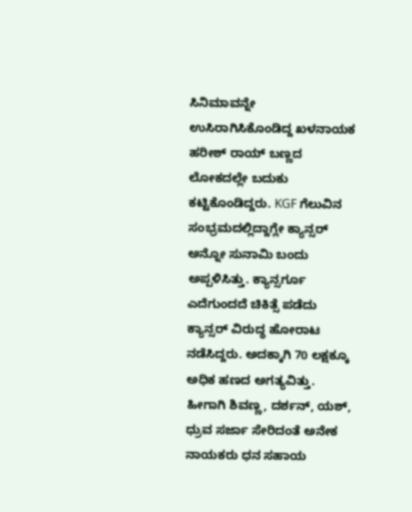ಸಿನಿಮಾವನ್ನೇ ಉಸಿರಾಗಿಸಿಕೊಂಡಿದ್ದ ಖಳನಾಯಕ ಹರೀಶ್‌ ರಾಯ್‌ ಬಣ್ಣದ ಲೋಕದಲ್ಲೇ ಬದುಕು ಕಟ್ಟಿಕೊಂಡಿದ್ದರು. KGF ಗೆಲುವಿನ ಸಂಭ್ರಮದಲ್ಲಿದ್ದಾಗ್ಲೇ ಕ್ಯಾನ್ಸರ್ ಅನ್ನೋ ಸುನಾಮಿ ಬಂದು ಅಪ್ಪಳಿಸಿತ್ತು. ಕ್ಯಾನ್ಸರ್ಗೂ ಎದೆಗುಂದದೆ ಚಿಕಿತ್ಸೆ ಪಡೆದು ಕ್ಯಾನ್ಸರ್‌ ವಿರುದ್ಧ ಹೋರಾಟ ನಡೆಸಿದ್ದರು. ಅದಕ್ಕಾಗಿ 70 ಲಕ್ಷಕ್ಕೂ ಅಧಿಕ ಹಣದ ಅಗತ್ಯವಿತ್ತು. ಹೀಗಾಗಿ ಶಿವಣ್ಣ, ದರ್ಶನ್‌, ಯಶ್‌‌, ಧ್ರುವ ಸರ್ಜಾ ಸೇರಿದಂತೆ ಅನೇಕ ನಾಯಕರು ಧನ ಸಹಾಯ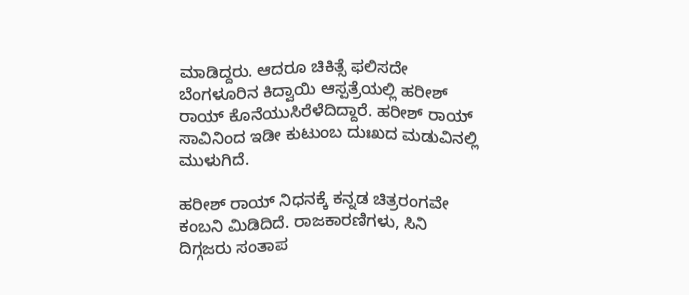ಮಾಡಿದ್ದರು. ಆದರೂ ಚಿಕಿತ್ಸೆ ಫಲಿಸದೇ ಬೆಂಗಳೂರಿನ ಕಿದ್ವಾಯಿ ಆಸ್ಪತ್ರೆಯಲ್ಲಿ ಹರೀಶ್‌ ರಾಯ್‌‌‌ ಕೊನೆಯುಸಿರೆಳೆದಿದ್ದಾರೆ. ಹರೀಶ್ ರಾಯ್ ಸಾವಿನಿಂದ ಇಡೀ ಕುಟುಂಬ ದುಃಖದ ಮಡುವಿನಲ್ಲಿ ಮುಳುಗಿದೆ.

ಹರೀಶ್‌ ರಾಯ್‌ ನಿಧನಕ್ಕೆ ಕನ್ನಡ ಚಿತ್ರರಂಗವೇ ಕಂಬನಿ ಮಿಡಿದಿದೆ. ರಾಜಕಾರಣಿಗಳು, ಸಿನಿ ದಿಗ್ಗಜರು ಸಂತಾಪ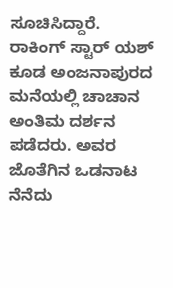ಸೂಚಿಸಿದ್ದಾರೆ. ರಾಕಿಂಗ್ ಸ್ಟಾರ್ ಯಶ್ ಕೂಡ ಅಂಜನಾಪುರದ ಮನೆಯಲ್ಲಿ ಚಾಚಾನ ಅಂತಿಮ‌ ದರ್ಶನ ಪಡೆದರು. ಅವರ ಜೊತೆಗಿನ ಒಡನಾಟ ನೆನೆದು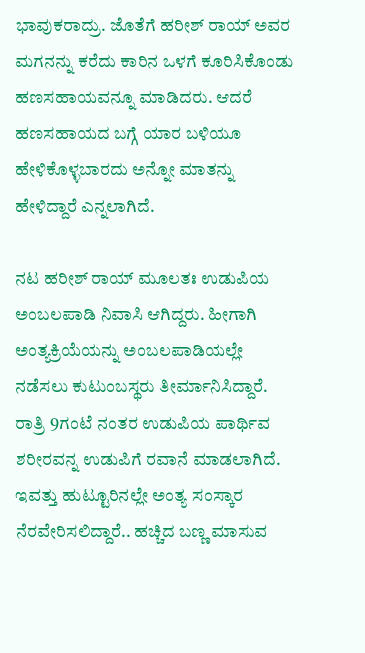ಭಾವುಕರಾದ್ರು. ಜೊತೆಗೆ ಹರೀಶ್ ರಾಯ್ ಅವರ ಮಗನನ್ನು ಕರೆದು ಕಾರಿನ ಒಳಗೆ ಕೂರಿಸಿಕೊಂಡು ಹಣಸಹಾಯವನ್ನೂ ಮಾಡಿದರು. ಆದರೆ ಹಣಸಹಾಯದ ಬಗ್ಗೆ ಯಾರ ಬಳಿಯೂ ಹೇಳಿಕೊಳ್ಳಬಾರದು ಅನ್ನೋ ಮಾತನ್ನು ಹೇಳಿದ್ದಾರೆ ಎನ್ನಲಾಗಿದೆ.

ನಟ ಹರೀಶ್ ರಾಯ್ ಮೂಲತಃ ಉಡುಪಿಯ ಅಂಬಲಪಾಡಿ ನಿವಾಸಿ ಆಗಿದ್ದರು. ಹೀಗಾಗಿ ಅಂತ್ಯಕ್ರಿಯೆಯನ್ನು ಅಂಬಲಪಾಡಿಯಲ್ಲೇ ನಡೆಸಲು ಕುಟುಂಬಸ್ಥರು ತೀರ್ಮಾನಿಸಿದ್ದಾರೆ. ರಾತ್ರಿ 9ಗಂಟೆ ನಂತರ ಉಡುಪಿಯ ಪಾರ್ಥಿವ ಶರೀರವನ್ನ ಉಡುಪಿಗೆ ರವಾನೆ ಮಾಡಲಾಗಿದೆ. ಇವತ್ತು ಹುಟ್ಟೂರಿನಲ್ಲೇ ಅಂತ್ಯ ಸಂಸ್ಕಾರ ನೆರವೇರಿಸಲಿದ್ದಾರೆ.. ಹಚ್ಚಿದ ಬಣ್ಣ ಮಾಸುವ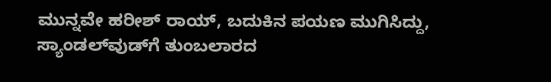ಮುನ್ನವೇ ಹರೀಶ್‌ ರಾಯ್‌‌‌, ಬದುಕಿನ ಪಯಣ ಮುಗಿಸಿದ್ದು, ಸ್ಯಾಂಡಲ್‌ವುಡ್‌‌ಗೆ ತುಂಬಲಾರದ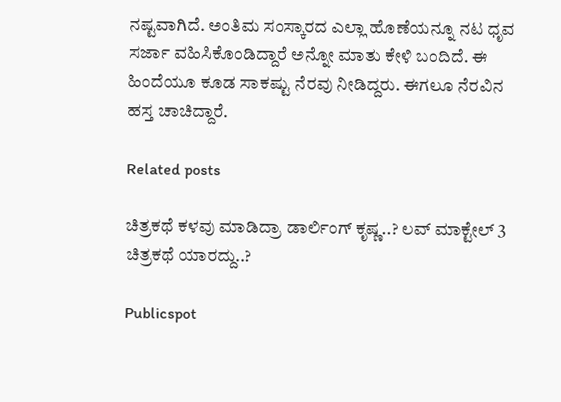ನಷ್ಟವಾಗಿದೆ. ಅಂತಿಮ ಸಂಸ್ಕಾರದ ಎಲ್ಲಾ ಹೊಣೆಯನ್ನೂ ನಟ ಧೃವ ಸರ್ಜಾ ವಹಿಸಿಕೊಂಡಿದ್ದಾರೆ ಅನ್ನೋ ಮಾತು ಕೇಳಿ ಬಂದಿದೆ. ಈ ಹಿಂದೆಯೂ ಕೂಡ ಸಾಕಷ್ಟು ನೆರವು ನೀಡಿದ್ದರು. ಈಗಲೂ ನೆರವಿನ ಹಸ್ತ ಚಾಚಿದ್ದಾರೆ.

Related posts

ಚಿತ್ರಕಥೆ ಕಳವು ಮಾಡಿದ್ರಾ ಡಾರ್ಲಿಂಗ್ ಕೃಷ್ಣ..? ಲವ್‌ ಮಾಕ್ಟೇಲ್‌ 3 ಚಿತ್ರಕಥೆ ಯಾರದ್ದು..?

Publicspot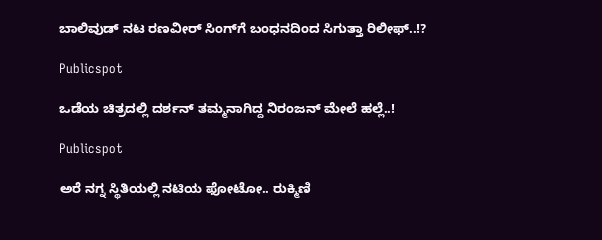ಬಾಲಿವುಡ್‌ ನಟ ರಣವೀರ್‌ ಸಿಂಗ್‌ಗೆ ಬಂಧನದಿಂದ ಸಿಗುತ್ತಾ ರಿಲೀಫ್‌..!?

Publicspot

ಒಡೆಯ ಚಿತ್ರದಲ್ಲಿ ದರ್ಶನ್ ತಮ್ಮನಾಗಿದ್ದ ನಿರಂಜನ್ ಮೇಲೆ ಹಲ್ಲೆ..!

Publicspot

ಅರೆ ನಗ್ನ ಸ್ಥಿತಿಯಲ್ಲಿ ನಟಿಯ ಫೋಟೋ.. ರುಕ್ಮಿಣಿ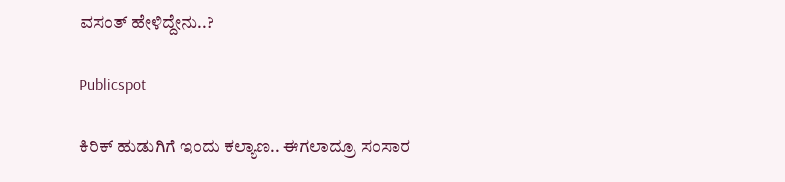ವಸಂತ್‌ ಹೇಳಿದ್ದೇನು..?

Publicspot

ಕಿರಿಕ್‌ ಹುಡುಗಿಗೆ ಇಂದು ಕಲ್ಯಾಣ.. ಈಗಲಾದ್ರೂ ಸಂಸಾರ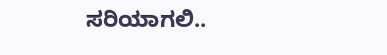ಸರಿಯಾಗಲಿ..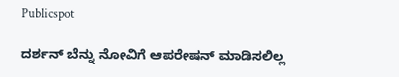Publicspot

ದರ್ಶನ್ ಬೆನ್ನು ನೋವಿಗೆ ಆಪರೇಷನ್ ಮಾಡಿಸಲಿಲ್ಲ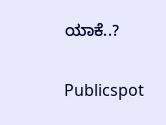ಯಾಕೆ..?

Publicspot